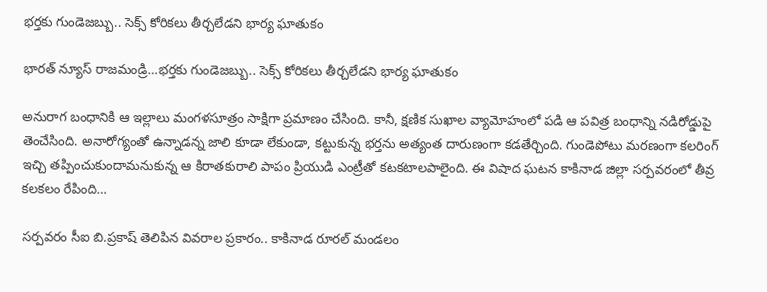భర్తకు గుండెజబ్బు.. సెక్స్ కోరికలు తీర్చలేడని భార్య ఘాతుకం

భారత్ న్యూస్ రాజమండ్రి…భర్తకు గుండెజబ్బు.. సెక్స్ కోరికలు తీర్చలేడని భార్య ఘాతుకం

అనురాగ బంధానికి ఆ ఇల్లాలు మంగళసూత్రం సాక్షిగా ప్రమాణం చేసింది. కానీ, క్షణిక సుఖాల వ్యామోహంలో పడి ఆ పవిత్ర బంధాన్ని నడిరోడ్డుపై తెంచేసింది. అనారోగ్యంతో ఉన్నాడన్న జాలి కూడా లేకుండా, కట్టుకున్న భర్తను అత్యంత దారుణంగా కడతేర్చింది. గుండెపోటు మరణంగా కలరింగ్ ఇచ్చి తప్పించుకుందామనుకున్న ఆ కిరాతకురాలి పాపం ప్రియుడి ఎంట్రీతో కటకటాలపాలైంది. ఈ విషాద ఘటన కాకినాడ జిల్లా సర్పవరంలో తీవ్ర కలకలం రేపింది…

సర్పవరం సీఐ బి.ప్రకాష్‌ తెలిపిన వివరాల ప్రకారం.. కాకినాడ రూరల్ మండలం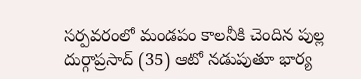సర్పవరంలో మండపం కాలనీకి చెందిన పుల్ల దుర్గాప్రసాద్‌ (35) ఆటో నడుపుతూ భార్య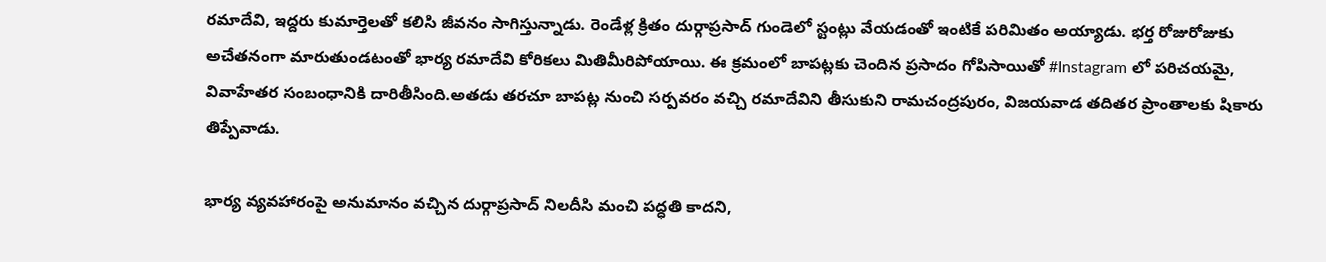రమాదేవి, ఇద్దరు కుమార్తెలతో కలిసి జీవనం సాగిస్తున్నాడు. రెండేళ్ల క్రితం దుర్గాప్రసాద్‌ గుండెలో స్టంట్లు వేయడంతో ఇంటికే పరిమితం అయ్యాడు. భర్త రోజురోజుకు అచేతనంగా మారుతుండటంతో భార్య రమాదేవి కోరికలు మితిమీరిపోయాయి. ఈ క్రమంలో బాపట్లకు చెందిన ప్రసాదం గోపిసాయితో #Instagram లో పరిచయమై, వివాహేతర సంబంధానికి దారితీసింది.అతడు తరచూ బాపట్ల నుంచి సర్పవరం వచ్చి రమాదేవిని తీసుకుని రామచంద్రపురం, విజయవాడ తదితర ప్రాంతాలకు షికారు తిప్పేవాడు.

భార్య వ్యవహారంపై అనుమానం వచ్చిన దుర్గాప్రసాద్‌ నిలదీసి మంచి పద్ధతి కాదని,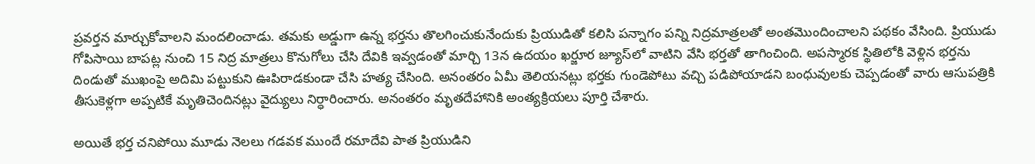ప్రవర్తన మార్చుకోవాలని మందలించాడు. తమకు అడ్డుగా ఉన్న భర్తను తొలగించుకునేందుకు ప్రియుడితో కలిసి పన్నాగం పన్ని నిద్రమాత్రలతో అంతమొందించాలని పథకం వేసింది. ప్రియుడు గోపిసాయి బాపట్ల నుంచి 15 నిద్ర మాత్రలు కొనుగోలు చేసి దేవికి ఇవ్వడంతో మార్చి 13న ఉదయం ఖర్జూర జ్యూస్‌లో వాటిని వేసి భర్తతో తాగించింది. అపస్మారక స్థితిలోకి వెళ్లిన భర్తను దిండుతో ముఖంపై అదిమి పట్టుకుని ఊపిరాడకుండా చేసి హత్య చేసింది. అనంతరం ఏమీ తెలియనట్లు భర్తకు గుండెపోటు వచ్చి పడిపోయాడని బంధువులకు చెప్పడంతో వారు ఆసుపత్రికి తీసుకెళ్లగా అప్పటికే మృతిచెందినట్లు వైద్యులు నిర్ధారించారు. అనంతరం మృతదేహానికి అంత్యక్రియలు పూర్తి చేశారు.

అయితే భర్త చనిపోయి మూడు నెలలు గడవక ముందే రమాదేవి పాత ప్రియుడిని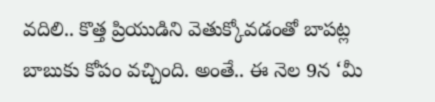వదిలి.. కొత్త ప్రియుడిని వెతుక్కోవడంతో బాపట్ల బాబుకు కోపం వచ్చింది. అంతే.. ఈ నెల 9న ‘మీ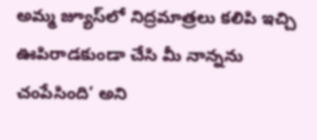అమ్మ జ్యూస్‌లో నిద్రమాత్రలు కలిపి ఇచ్చి ఊపిరాడకుండా చేసి మీ నాన్నను చంపేసింది’ అని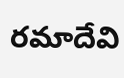రమాదేవి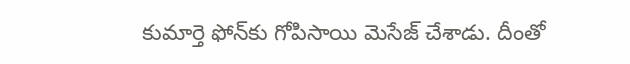కుమార్తె ఫోన్‌కు గోపిసాయి మెసేజ్‌ చేశాడు. దీంతో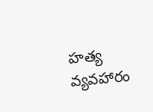హత్య వ్యవహారం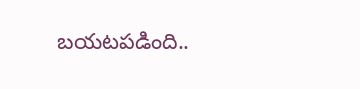బయటపడింది..